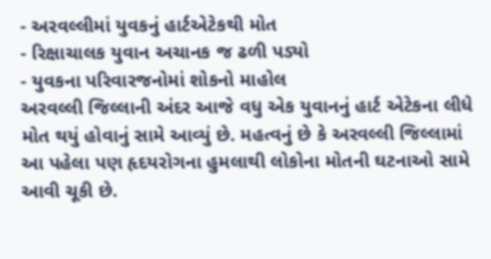- અરવલ્લીમાં યુવકનું હાર્ટએટેકથી મોત
- રિક્ષાચાલક યુવાન અચાનક જ ઢળી પડ્યો
- યુવકના પરિવારજનોમાં શોકનો માહોલ
અરવલ્લી જિલ્લાની અંદર આજે વધુ એક યુવાનનું હાર્ટ એટેકના લીધે મોત થયું હોવાનું સામે આવ્યું છે. મહત્વનું છે કે અરવલ્લી જિલ્લામાં આ પહેલા પણ હૃદયરોગના હુમલાથી લોકોના મોતની ઘટનાઓ સામે આવી ચૂકી છે.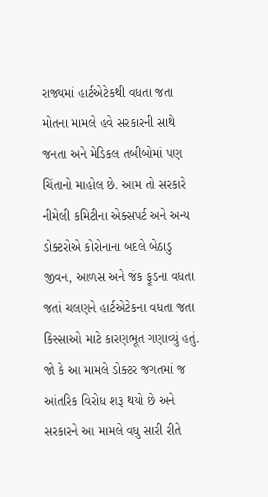રાજ્યમાં હાર્ટએટેકથી વધતા જતા મોતના મામલે હવે સરકારની સાથે જનતા અને મેડિકલ તબીબોમાં પણ ચિંતાનો માહોલ છે. આમ તો સરકારે નીમેલી કમિટીના એક્સપર્ટ અને અન્ય ડોક્ટરોએ કોરોનાના બદલે બેઠાડુ જીવન, આળસ અને જંક ફૂડના વધતા જતાં ચલણને હાર્ટએટેકના વધતા જતા કિસ્સાઓ માટે કારણભૂત ગણાવ્યું હતું. જો કે આ મામલે ડોક્ટર જગતમાં જ આંતરિક વિરોધ શરૂ થયો છે અને સરકારને આ મામલે વધુ સારી રીતે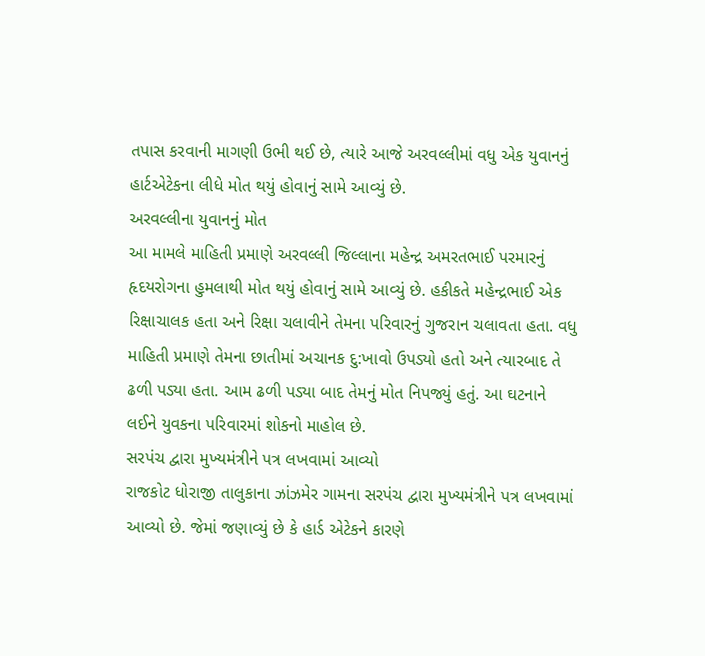તપાસ કરવાની માગણી ઉભી થઈ છે, ત્યારે આજે અરવલ્લીમાં વધુ એક યુવાનનું હાર્ટએટેકના લીધે મોત થયું હોવાનું સામે આવ્યું છે.
અરવલ્લીના યુવાનનું મોત
આ મામલે માહિતી પ્રમાણે અરવલ્લી જિલ્લાના મહેન્દ્ર અમરતભાઈ પરમારનું હૃદયરોગના હુમલાથી મોત થયું હોવાનું સામે આવ્યું છે. હકીકતે મહેન્દ્રભાઈ એક રિક્ષાચાલક હતા અને રિક્ષા ચલાવીને તેમના પરિવારનું ગુજરાન ચલાવતા હતા. વધુ માહિતી પ્રમાણે તેમના છાતીમાં અચાનક દુ:ખાવો ઉપડ્યો હતો અને ત્યારબાદ તે ઢળી પડ્યા હતા. આમ ઢળી પડ્યા બાદ તેમનું મોત નિપજ્યું હતું. આ ઘટનાને લઈને યુવકના પરિવારમાં શોકનો માહોલ છે.
સરપંચ દ્વારા મુખ્યમંત્રીને પત્ર લખવામાં આવ્યો
રાજકોટ ધોરાજી તાલુકાના ઝાંઝમેર ગામના સરપંચ દ્વારા મુખ્યમંત્રીને પત્ર લખવામાં આવ્યો છે. જેમાં જણાવ્યું છે કે હાર્ડ એટેકને કારણે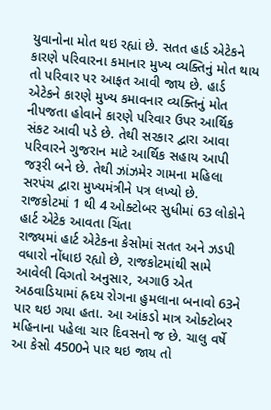યુવાનોના મોત થઇ રહ્યાં છે. સતત હાર્ડ એટેકને કારણે પરિવારના કમાનાર મુખ્ય વ્યક્તિનું મોત થાય તો પરિવાર પર આફત આવી જાય છે. હાર્ડ એટેકને કારણે મુખ્ય કમાવનાર વ્યક્તિનું મોત નીપજતા હોવાને કારણે પરિવાર ઉપર આર્થિક સંકટ આવી પડે છે. તેથી સરકાર દ્વારા આવા પરિવારને ગુજરાન માટે આર્થિક સહાય આપી જરૂરી બને છે. તેથી ઝાંઝમેર ગામના મહિલા સરપંચ દ્વારા મુખ્યમંત્રીને પત્ર લખ્યો છે.
રાજકોટમાં 1 થી 4 ઓક્ટોબર સુધીમાં 63 લોકોને હાર્ટ એટેક આવતા ચિંતા
રાજ્યમાં હાર્ટ એટેકના કેસોમાં સતત અને ઝડપી વધારો નોંધાઇ રહ્યો છે, રાજકોટમાંથી સામે આવેલી વિગતો અનુસાર, અગાઉ એત અઠવાડિયામાં હ્રદય રોગના હુમલાના બનાવો 63ને પાર થઇ ગયા હતા. આ આંકડો માત્ર ઓક્ટોબર મહિનાના પહેલા ચાર દિવસનો જ છે. ચાલુ વર્ષે આ કેસો 4500ને પાર થઇ જાય તો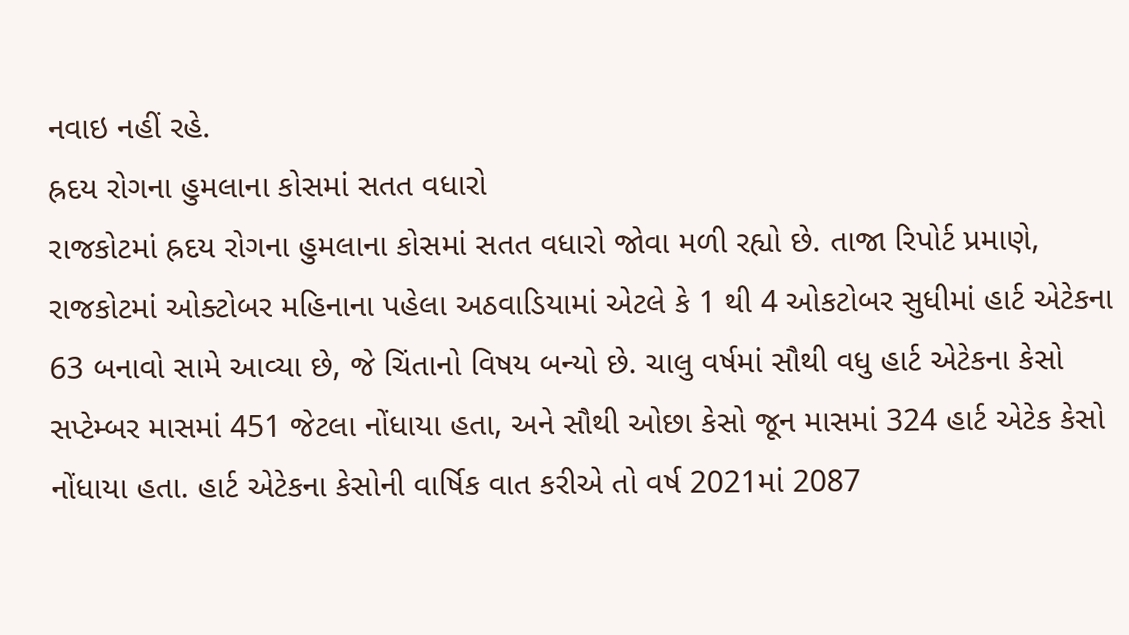નવાઇ નહીં રહે.
હ્રદય રોગના હુમલાના કોસમાં સતત વધારો
રાજકોટમાં હ્રદય રોગના હુમલાના કોસમાં સતત વધારો જોવા મળી રહ્યો છે. તાજા રિપોર્ટ પ્રમાણે, રાજકોટમાં ઓક્ટોબર મહિનાના પહેલા અઠવાડિયામાં એટલે કે 1 થી 4 ઓકટોબર સુધીમાં હાર્ટ એટેકના 63 બનાવો સામે આવ્યા છે, જે ચિંતાનો વિષય બન્યો છે. ચાલુ વર્ષમાં સૌથી વધુ હાર્ટ એટેકના કેસો સપ્ટેમ્બર માસમાં 451 જેટલા નોંધાયા હતા, અને સૌથી ઓછા કેસો જૂન માસમાં 324 હાર્ટ એટેક કેસો નોંધાયા હતા. હાર્ટ એટેકના કેસોની વાર્ષિક વાત કરીએ તો વર્ષ 2021માં 2087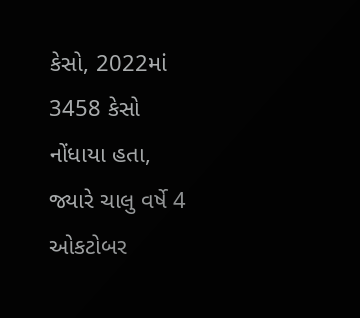કેસો, 2022માં 3458 કેસો નોંધાયા હતા, જ્યારે ચાલુ વર્ષે 4 ઓકટોબર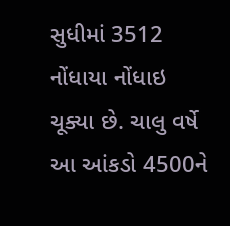સુધીમાં 3512 નોંધાયા નોંધાઇ ચૂક્યા છે. ચાલુ વર્ષે આ આંકડો 4500ને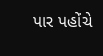પાર પહોંચે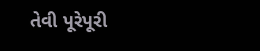તેવી પૂરેપૂરી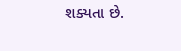શક્યતા છે.